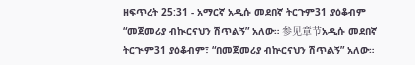ዘፍጥረት 25:31 - አማርኛ አዲሱ መደበኛ ትርጉም31 ያዕቆብም “መጀመሪያ ብኲርናህን ሽጥልኝ” አለው። 参见章节አዲሱ መደበኛ ትርጒም31 ያዕቆብም፣ “በመጀመሪያ ብኵርናህን ሽጥልኝ” አለው።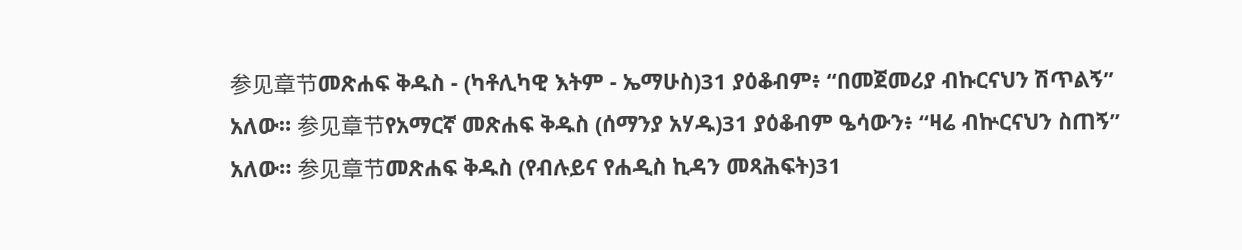参见章节መጽሐፍ ቅዱስ - (ካቶሊካዊ እትም - ኤማሁስ)31 ያዕቆብም፥ “በመጀመሪያ ብኩርናህን ሽጥልኝ” አለው። 参见章节የአማርኛ መጽሐፍ ቅዱስ (ሰማንያ አሃዱ)31 ያዕቆብም ዔሳውን፥ “ዛሬ ብኵርናህን ስጠኝ” አለው። 参见章节መጽሐፍ ቅዱስ (የብሉይና የሐዲስ ኪዳን መጻሕፍት)31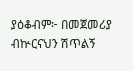ያዕቆብም፦ በመጀመሪያ ብኵርናህን ሽጥልኝ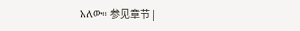አለው። 参见章节 |